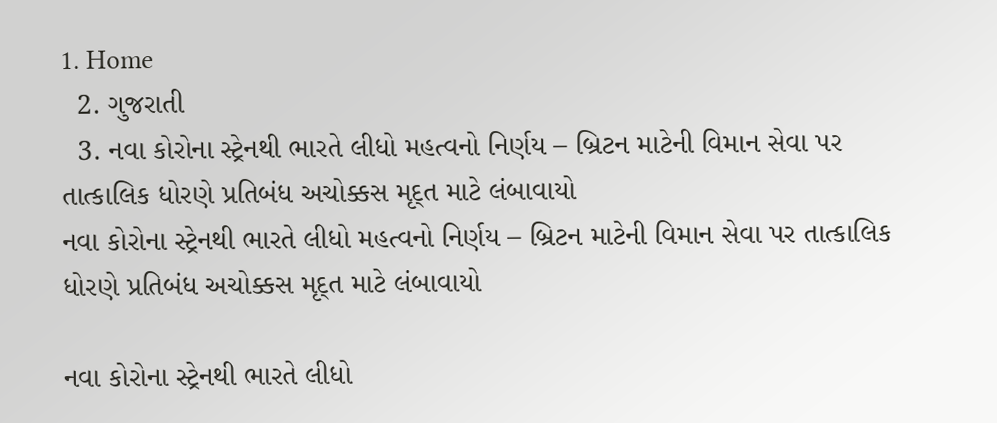1. Home
  2. ગુજરાતી
  3. નવા કોરોના સ્ટ્રેનથી ભારતે લીધો મહત્વનો નિર્ણય – બ્રિટન માટેની વિમાન સેવા પર તાત્કાલિક ધોરણે પ્રતિબંધ અચોક્કસ મૃદ્ત માટે લંબાવાયો
નવા કોરોના સ્ટ્રેનથી ભારતે લીધો મહત્વનો નિર્ણય – બ્રિટન માટેની વિમાન સેવા પર તાત્કાલિક ધોરણે પ્રતિબંધ અચોક્કસ મૃદ્ત માટે લંબાવાયો

નવા કોરોના સ્ટ્રેનથી ભારતે લીધો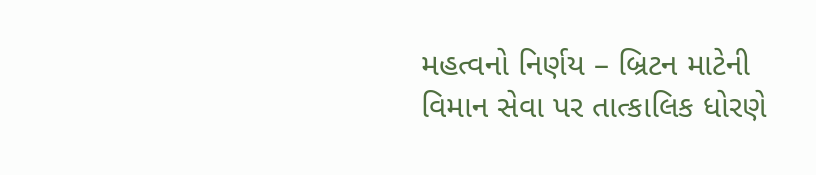મહત્વનો નિર્ણય – બ્રિટન માટેની વિમાન સેવા પર તાત્કાલિક ધોરણે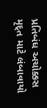પ્રતિબંધ અચોક્કસ મૃદ્ત માટે લંબાવાયો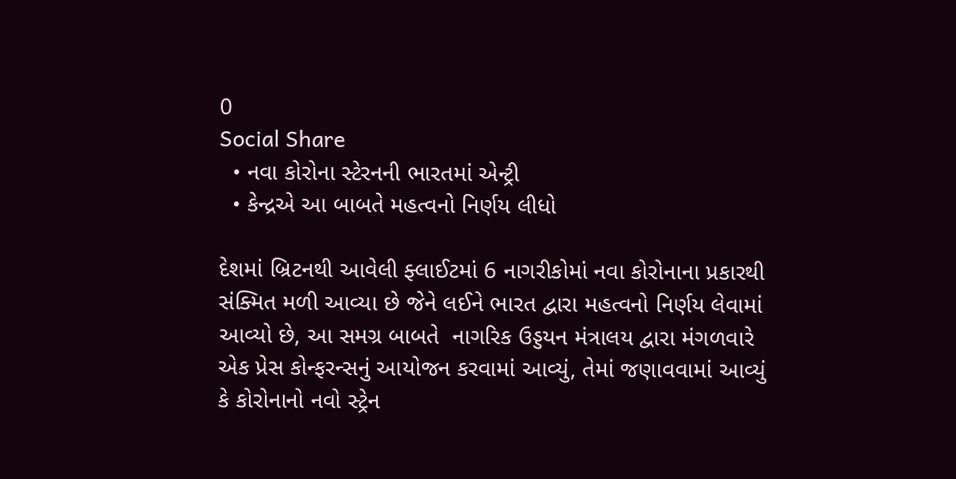0
Social Share
  • નવા કોરોના સ્ટેરનની ભારતમાં એન્ટ્રી
  • કેન્દ્રએ આ બાબતે મહત્વનો નિર્ણય લીધો

દેશમાં બ્રિટનથી આવેલી ફ્લાઈટમાં 6 નાગરીકોમાં નવા કોરોનાના પ્રકારથી સંક્મિત મળી આવ્યા છે જેને લઈને ભારત દ્વારા મહત્વનો નિર્ણય લેવામાં આવ્યો છે, આ સમગ્ર બાબતે  નાગરિક ઉડ્ડયન મંત્રાલય દ્વારા મંગળવારે એક પ્રેસ કોન્ફરન્સનું આયોજન કરવામાં આવ્યું, તેમાં જણાવવામાં આવ્યું કે કોરોનાનો નવો સ્ટ્રેન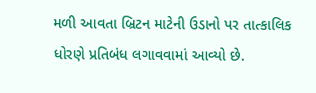મળી આવતા બ્રિટન માટેની ઉડાનો પર તાત્કાલિક ધોરણે પ્રતિબંધ લગાવવામાં આવ્યો છે.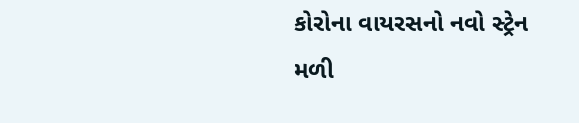કોરોના વાયરસનો નવો સ્ટ્રેન મળી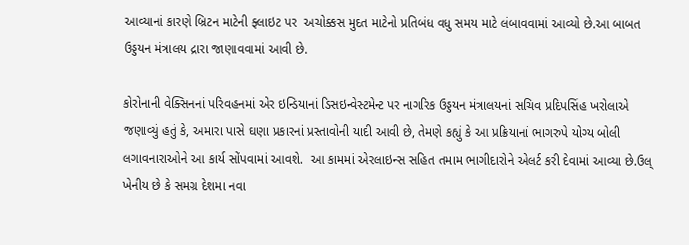આવ્યાનાં કારણે બ્રિટન માટેની ફ્લાઇટ પર  અચોક્કસ મુદત માટેનો પ્રતિબંધ વધુ સમય માટે લંબાવવામાં આવ્યો છે.આ બાબત ઉડ્ડયન મંત્રાલય દ્રારા જાણાવવામાં આવી છે.

કોરોનાની વેક્સિનનાં પરિવહનમાં એર ઇન્ડિયાનાં ડિસઇન્વેસ્ટમેન્ટ પર નાગરિક ઉડ્ડયન મંત્રાલયનાં સચિવ પ્રદિપસિંહ ખરોલાએ જણાવ્યું હતું કે, અમારા પાસે ઘણા પ્રકારનાં પ્રસ્તાવોની યાદી આવી છે, તેમણે કહ્યું કે આ પ્રક્રિયાનાં ભાગરુપે યોગ્ય બોલી લગાવનારાઓને આ કાર્ય સોંપવામાં આવશે.  આ કામમાં એરલાઇન્સ સહિત તમામ ભાગીદારોને એલર્ટ કરી દેવામાં આવ્યા છે.ઉલ્ ખેનીય છે કે સમગ્ર દેશમા નવા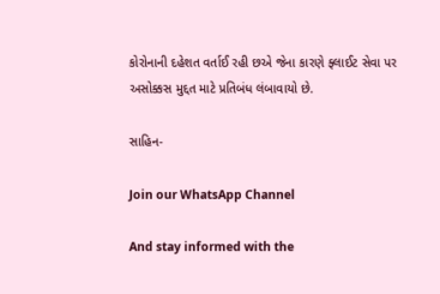કોરોનાની દહેશત વર્તાઈ રહી છએ જેના કારણે ફ્લાઈટ સેવા પર અસોક્કસ મુદ્દત માટે પ્રતિબંધ લંબાવાયો છે.

સાહિન-

Join our WhatsApp Channel

And stay informed with the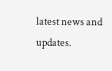latest news and updates.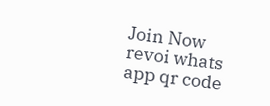Join Now
revoi whats app qr code